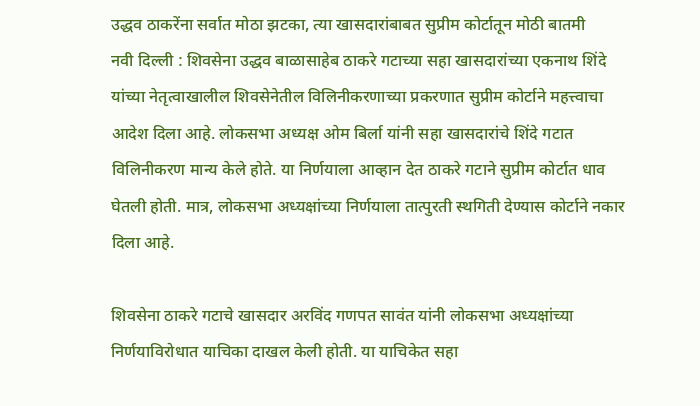उद्धव ठाकरेंना सर्वात मोठा झटका, त्या खासदारांबाबत सुप्रीम कोर्टातून मोठी बातमी
नवी दिल्ली : शिवसेना उद्धव बाळासाहेब ठाकरे गटाच्या सहा खासदारांच्या एकनाथ शिंदे यांच्या नेतृत्वाखालील शिवसेनेतील विलिनीकरणाच्या प्रकरणात सुप्रीम कोर्टाने महत्त्वाचा आदेश दिला आहे. लोकसभा अध्यक्ष ओम बिर्ला यांनी सहा खासदारांचे शिंदे गटात विलिनीकरण मान्य केले होते. या निर्णयाला आव्हान देत ठाकरे गटाने सुप्रीम कोर्टात धाव घेतली होती. मात्र, लोकसभा अध्यक्षांच्या निर्णयाला तात्पुरती स्थगिती देण्यास कोर्टाने नकार दिला आहे.

शिवसेना ठाकरे गटाचे खासदार अरविंद गणपत सावंत यांनी लोकसभा अध्यक्षांच्या निर्णयाविरोधात याचिका दाखल केली होती. या याचिकेत सहा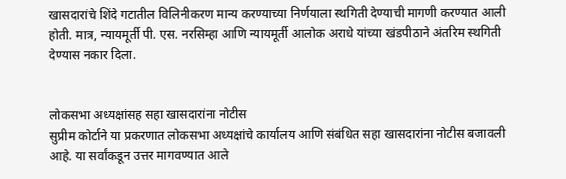खासदारांचे शिंदे गटातील विलिनीकरण मान्य करण्याच्या निर्णयाला स्थगिती देण्याची मागणी करण्यात आली होती. मात्र, न्यायमूर्ती पी. एस. नरसिम्हा आणि न्यायमूर्ती आलोक अराधे यांच्या खंडपीठाने अंतरिम स्थगिती देण्यास नकार दिला.


लोकसभा अध्यक्षांसह सहा खासदारांना नोटीस
सुप्रीम कोर्टाने या प्रकरणात लोकसभा अध्यक्षांचे कार्यालय आणि संबंधित सहा खासदारांना नोटीस बजावली आहे. या सर्वांकडून उत्तर मागवण्यात आले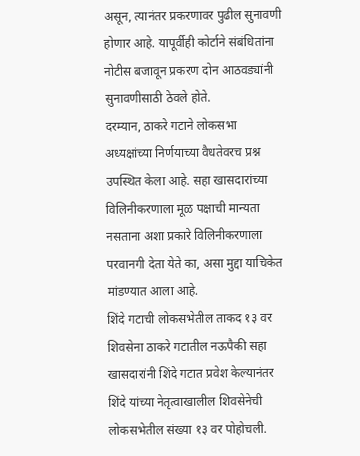असून, त्यानंतर प्रकरणावर पुढील सुनावणी होणार आहे. यापूर्वीही कोर्टाने संबंधितांना नोटीस बजावून प्रकरण दोन आठवड्यांनी सुनावणीसाठी ठेवले होते.
दरम्यान, ठाकरे गटाने लोकसभा अध्यक्षांच्या निर्णयाच्या वैधतेवरच प्रश्न उपस्थित केला आहे. सहा खासदारांच्या विलिनीकरणाला मूळ पक्षाची मान्यता नसताना अशा प्रकारे विलिनीकरणाला परवानगी देता येते का, असा मुद्दा याचिकेत मांडण्यात आला आहे.
शिंदे गटाची लोकसभेतील ताकद १३ वर
शिवसेना ठाकरे गटातील नऊपैकी सहा खासदारांनी शिंदे गटात प्रवेश केल्यानंतर शिंदे यांच्या नेतृत्वाखालील शिवसेनेची लोकसभेतील संख्या १३ वर पोहोचली.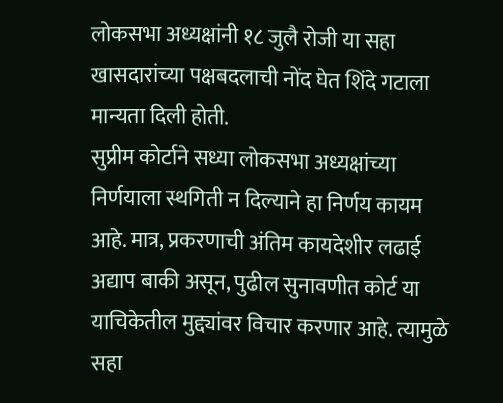लोकसभा अध्यक्षांनी १८ जुलै रोजी या सहा खासदारांच्या पक्षबदलाची नोंद घेत शिंदे गटाला मान्यता दिली होती.
सुप्रीम कोर्टाने सध्या लोकसभा अध्यक्षांच्या निर्णयाला स्थगिती न दिल्याने हा निर्णय कायम आहे. मात्र, प्रकरणाची अंतिम कायदेशीर लढाई अद्याप बाकी असून, पुढील सुनावणीत कोर्ट या याचिकेतील मुद्द्यांवर विचार करणार आहे. त्यामुळे सहा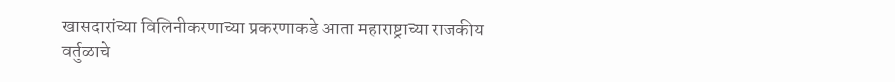खासदारांच्या विलिनीकरणाच्या प्रकरणाकडे आता महाराष्ट्राच्या राजकीय वर्तुळाचे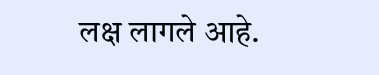लक्ष लागले आहे.